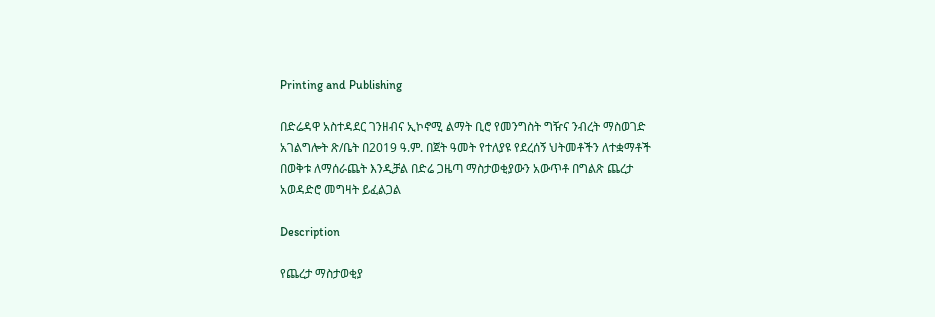Printing and Publishing

በድሬዳዋ አስተዳደር ገንዘብና ኢኮኖሚ ልማት ቢሮ የመንግስት ግዥና ንብረት ማስወገድ አገልግሎት ጽ/ቤት በ2019 ዓ.ም. በጀት ዓመት የተለያዩ የደረሰኝ ህትመቶችን ለተቋማቶች በወቅቱ ለማሰራጨት እንዲቻል በድሬ ጋዜጣ ማስታወቂያውን አውጥቶ በግልጽ ጨረታ አወዳድሮ መግዛት ይፈልጋል

Description

የጨረታ ማስታወቂያ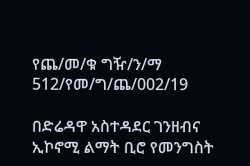የጨ/መ/ቁ ግዥ/ን/ማ 512/የመ/ግ/ጨ/002/19

በድሬዳዋ አስተዳደር ገንዘብና ኢኮኖሚ ልማት ቢሮ የመንግስት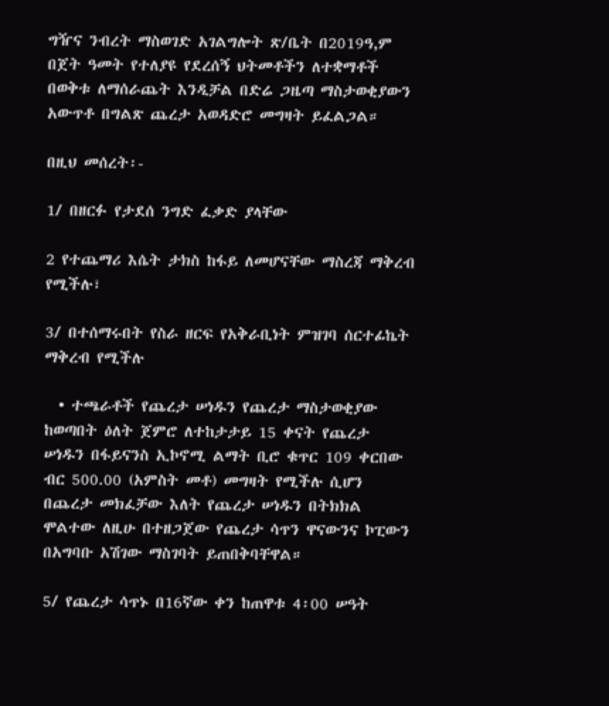ግዥና ንብረት ማስወገድ አገልግሎት ጽ/ቤት በ2019ዓ,ም በጀት ዓመት የተለያዩ የደረሰኝ ህትመቶችን ለተቋማቶች በወቅቱ ለማሰራጨት እንዲቻል በድሬ ጋዜጣ ማስታወቂያውን አውጥቶ በግልጽ ጨረታ አወዳድሮ መግዛት ይፈልጋል።

በዚህ መሰረት፡-

1/ በዘርፉ የታደሰ ንግድ ፈቃድ ያላቸው

2 የተጨማሪ እሴት ታክስ ከፋይ ለመሆናቸው ማስረጃ ማቅረብ የሚችሉ፣

3/ በተሰማሩበት የስራ ዘርፍ የአቅራቢነት ምዝገባ ሰርተፊኬት ማቅረብ የሚችሉ

  • ተጫራቶች የጨረታ ሠነዱን የጨረታ ማስታወቂያው ከወጣበት ዕለት ጀምሮ ለተከታታይ 15 ቀናት የጨረታ ሠነዱን በፋይናንስ ኢኮኖሚ ልማት ቢሮ ቁጥር 109 ቀርበው ብር 500.00 (አምስት መቶ) መግዛት የሚችሉ ሲሆን በጨረታ መክፈቻው እለት የጨረታ ሠነዱን በትክክል ሞልተው ለዚሁ በተዘጋጀው የጨረታ ሳጥን ዋናውንና ኮፒውን በአግባቡ አሽገው ማስገባት ይጠበቅባቸዋል።

5/ የጨረታ ሳጥኑ በ16ኛው ቀን ከጠዋቱ 4፡00 ሠዓት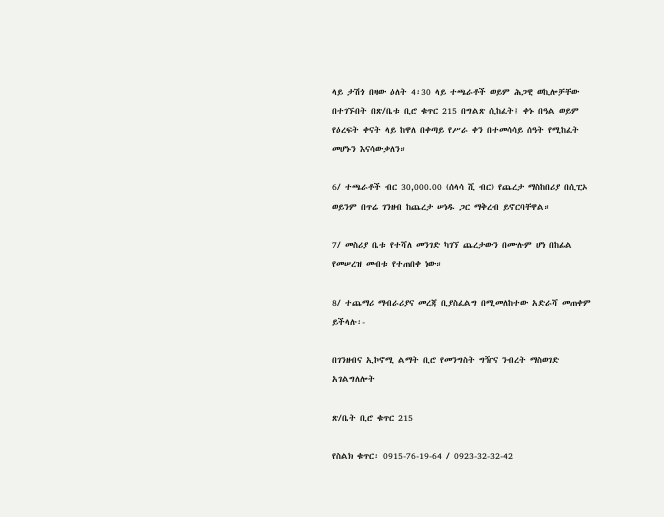ላይ ታሽጎ በዛው ዕለት 4፡30 ላይ ተጫራቶች ወይም ሕጋዊ ወኪሎቻቸው በተገኙበት በጽ/ቤቱ ቢሮ ቁጥር 215 በግልጽ ሲከፈት፤ ቀኑ በዓል ወይም የዕረፍት ቀናት ላይ ከዋለ በቀጣይ የሥራ ቀን በተመሳሳይ ሰዓት የሚከፈት መሆኑን እናሳውቃለን።

6/ ተጫራቶች ብር 30,000.00 (ሰላሳ ሺ ብር) የጨረታ ማስከበሪያ በሲፒኦ ወይንም በጥሬ ገንዘብ ከጨረታ ሠነዱ ጋር ማቅረብ ይኖርባቸዋል።

7/ መስሪያ ቤቱ የተሻለ መንገድ ካገኘ ጨረታውን በሙሉም ሆነ በከፊል የመሠረዝ መብቱ የተጠበቀ ነው።

8/ ተጨማሪ ማብራሪያና መረጃ ቢያስፈልግ በሚመለከተው አድራሻ መጠቀም ይችላሉ፡-

በገንዘብና ኢኮኖሚ ልማት ቢሮ የመንግስት ግዥና ንብረት ማስወገድ አገልግለሎት

ጽ/ቤት ቢሮ ቁጥር 215

የስልክ ቁጥር፡ 0915-76-19-64 / 0923-32-32-42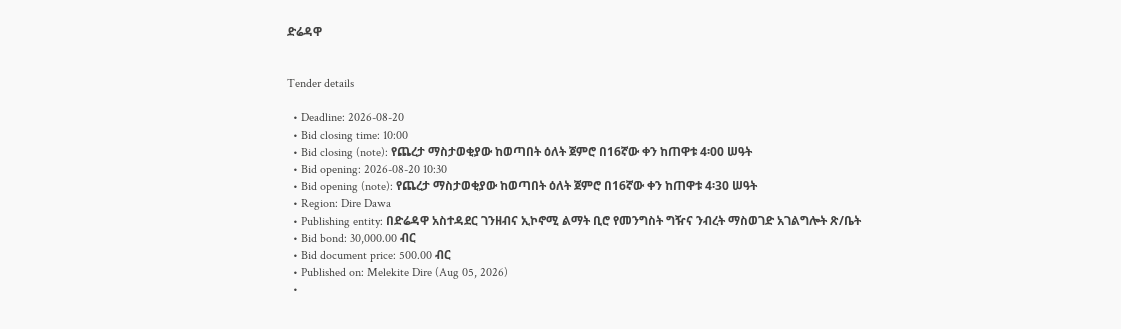ድሬዳዋ


Tender details

  • Deadline: 2026-08-20
  • Bid closing time: 10:00
  • Bid closing (note): የጨረታ ማስታወቂያው ከወጣበት ዕለት ጀምሮ በ16ኛው ቀን ከጠዋቱ 4፡00 ሠዓት
  • Bid opening: 2026-08-20 10:30
  • Bid opening (note): የጨረታ ማስታወቂያው ከወጣበት ዕለት ጀምሮ በ16ኛው ቀን ከጠዋቱ 4፡30 ሠዓት
  • Region: Dire Dawa
  • Publishing entity: በድሬዳዋ አስተዳደር ገንዘብና ኢኮኖሚ ልማት ቢሮ የመንግስት ግዥና ንብረት ማስወገድ አገልግሎት ጽ/ቤት
  • Bid bond: 30,000.00 ብር
  • Bid document price: 500.00 ብር
  • Published on: Melekite Dire (Aug 05, 2026)
  •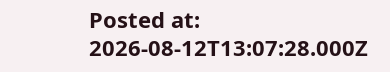Posted at: 2026-08-12T13:07:28.000Z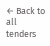← Back to all tenders